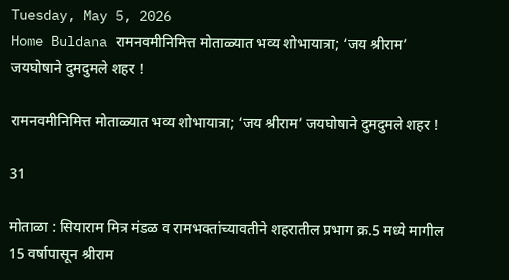Tuesday, May 5, 2026
Home Buldana रामनवमीनिमित्त मोताळ्यात भव्य शोभायात्रा; ‘जय श्रीराम’ जयघोषाने दुमदुमले शहर !

रामनवमीनिमित्त मोताळ्यात भव्य शोभायात्रा; ‘जय श्रीराम’ जयघोषाने दुमदुमले शहर !

31

मोताळा : सियाराम मित्र मंडळ व रामभक्तांच्यावतीने शहरातील प्रभाग क्र.5 मध्ये मागील 15 वर्षापासून श्रीराम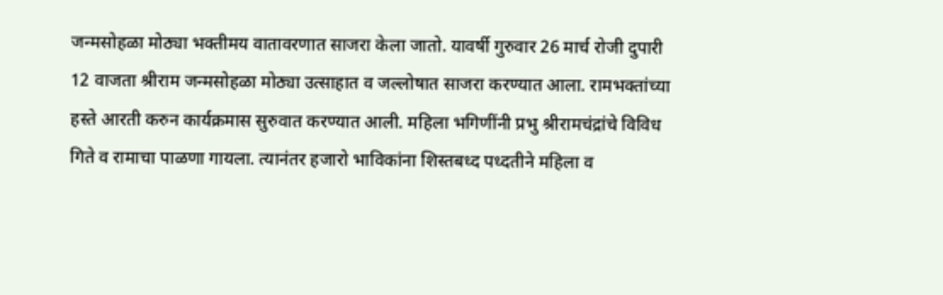जन्मसोहळा मोठ्या भक्तीमय वातावरणात साजरा केला जातो. यावर्षी गुरुवार 26 मार्च रोजी दुपारी 12 वाजता श्रीराम जन्मसोहळा मोठ्या उत्साहात व जल्लोषात साजरा करण्यात आला. रामभक्तांच्या हस्ते आरती करुन कार्यक्रमास सुरुवात करण्यात आली. महिला भगिणींनी प्रभु श्रीरामचंद्रांचे विविध गिते व रामाचा पाळणा गायला. त्यानंतर हजारो भाविकांना ‍शिस्तबध्द पध्दतीने महिला व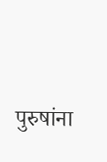पुरुषांना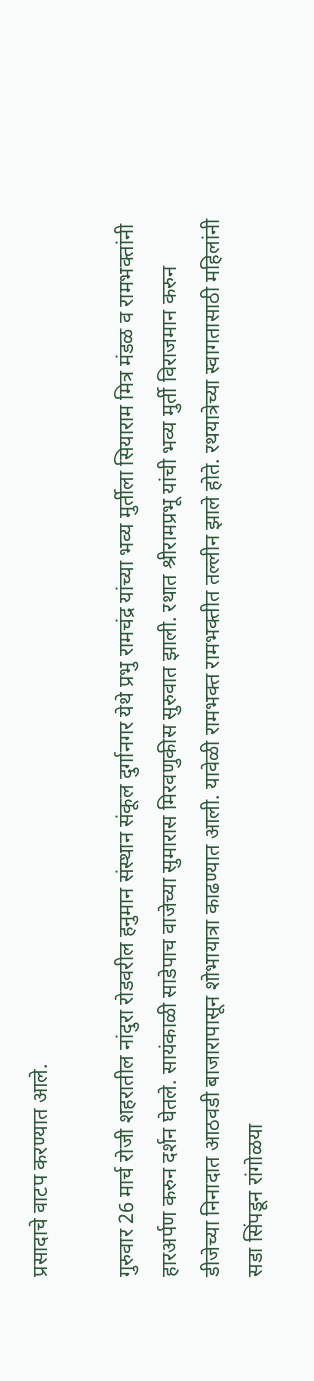प्रसादाचे वाटप करण्यात आले.

गुरुवार 26 मार्च रोजी शहरातील नांदुरा रोडवरील हनुमान संस्थान संकूल दुर्गानगर येथे प्रभु रामचंद्र यांच्या भव्य मुर्तीला सियाराम मित्र मंडळ व रामभक्तांनी हारअर्पण करुन दर्शन घेतले. सायंकाळी साडेपाच वाजेच्या सुमारास मिरवणुकीस सुरुवात झाली. रथात श्रीरामप्रभू यांची भव्य मुर्ती विराजमान करुन डीजेच्या निनादात आठवडी बाजारापासून शोभायात्रा काढण्यात आली. यावेळी रामभक्त रामभक्तीत तल्लीन झाले होते. रथयात्रेच्या स्वागतासाठी महिलांनी सडा सिंपडून रांगोळया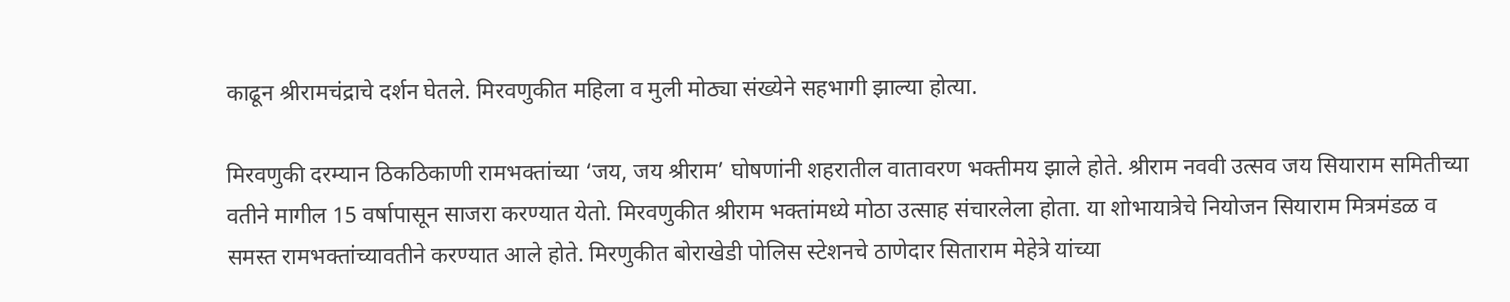काढून श्रीरामचंद्राचे दर्शन घेतले. मिरवणुकीत महिला व मुली मोठ्या संख्येने सहभागी झाल्या होत्या.

मिरवणुकी दरम्यान ठिकठिकाणी रामभक्तांच्या ‘जय, जय श्रीराम’ घोषणांनी शहरातील वातावरण भक्तीमय झाले होते. श्रीराम नववी उत्सव जय सियाराम समितीच्या वतीने मागील 15 वर्षापासून साजरा करण्यात येतो. मिरवणुकीत श्रीराम भक्तांमध्ये मोठा उत्साह संचारलेला होता. या शोभायात्रेचे नियोजन सियाराम मित्रमंडळ व समस्त रामभक्तांच्यावतीने करण्यात आले होते. मिरणुकीत बोराखेडी पोलिस स्टेशनचे ठाणेदार सिताराम मेहेत्रे यांच्या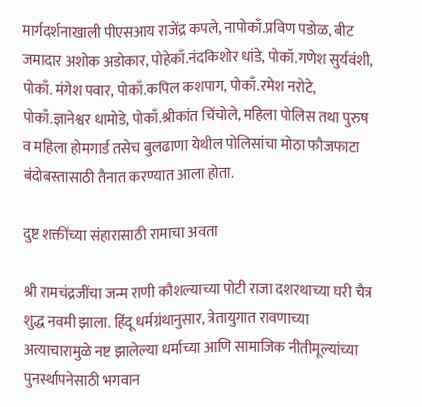मार्गदर्शनाखाली पीएसआय राजेंद्र कपले, नापोकाँ.प्रविण पडोळ, बीट जमादार अशोक अडोकार, पोहेकाँ.नंदकिशोर धांडे, पोकॉ.गणेश सुर्यवंशी, पोकाँ. मंगेश पवार, पोकाँ.कपिल कशपाग, पोकाँ.रमेश नरोटे, पोकाँ.ज्ञानेश्वर धामोडे, पोकाँ.श्रीकांत चिंचोले, महिला पोलिस तथा पुरुष व महिला होमगार्ड तसेच बुलढाणा येथील पोलिसांचा मोठा फौजफाटा बंदोबस्तासाठी तैनात करण्यात आला होता.

दुष्ट शक्तींच्या संहारासाठी रामाचा अवता

श्री रामचंद्रजींचा जन्म राणी कौशल्याच्या पोटी राजा दशरथाच्या घरी चैत्र शुद्ध नवमी झाला. हिंदू धर्मग्रंथानुसार, त्रेतायुगात रावणाच्या अत्याचारामुळे नष्ट झालेल्या धर्माच्या आणि सामाजिक नीतीमूल्यांच्या पुनर्स्थापनेसाठी भगवान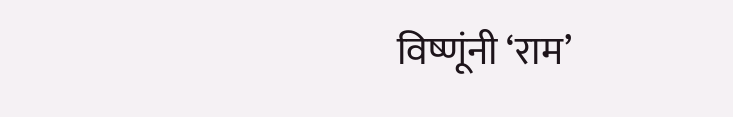विष्णूंनी ‘राम’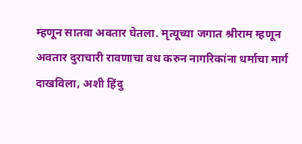म्हणून सातवा अवतार घेतला. मृत्यूच्या जगात श्रीराम म्हणून अवतार दुराचारी रावणाचा वध करुन नागरिकांना धर्माचा मार्ग दाखविला, अशी हिंदु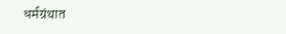धर्मग्रंथात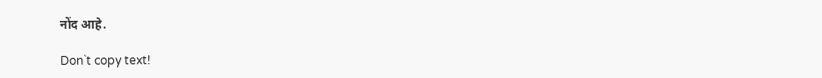नोंद आहे.

Don`t copy text!